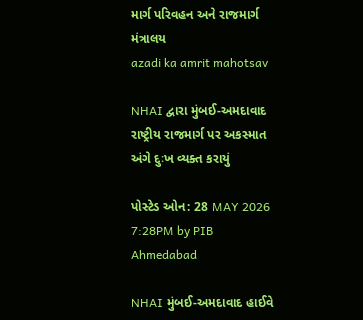માર્ગ પરિવહન અને રાજમાર્ગ મંત્રાલય
azadi ka amrit mahotsav

NHAI દ્વારા મુંબઈ-અમદાવાદ રાષ્ટ્રીય રાજમાર્ગ પર અકસ્માત અંગે દુઃખ વ્યક્ત કરાયું

પોસ્ટેડ ઓન: 28 MAY 2026 7:28PM by PIB Ahmedabad

NHAI મુંબઈ-અમદાવાદ હાઈવે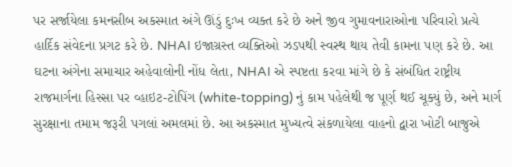પર સર્જાયેલા કમનસીબ અકસ્માત અંગે ઊંડું દુઃખ વ્યક્ત કરે છે અને જીવ ગુમાવનારાઓના પરિવારો પ્રત્યે હાર્દિક સંવેદના પ્રગટ કરે છે. NHAI ઇજાગ્રસ્ત વ્યક્તિઓ ઝડપથી સ્વસ્થ થાય તેવી કામના પણ કરે છે. આ ઘટના અંગેના સમાચાર અહેવાલોની નોંધ લેતા, NHAI એ સ્પષ્ટતા કરવા માંગે છે કે સંબંધિત રાષ્ટ્રીય રાજમાર્ગના હિસ્સા પર વ્હાઇટ-ટોપિંગ (white-topping) નું કામ પહેલેથી જ પૂર્ણ થઈ ચૂક્યું છે, અને માર્ગ સુરક્ષાના તમામ જરૂરી પગલાં અમલમાં છે. આ અકસ્માત મુખ્યત્વે સંકળાયેલા વાહનો દ્વારા ખોટી બાજુએ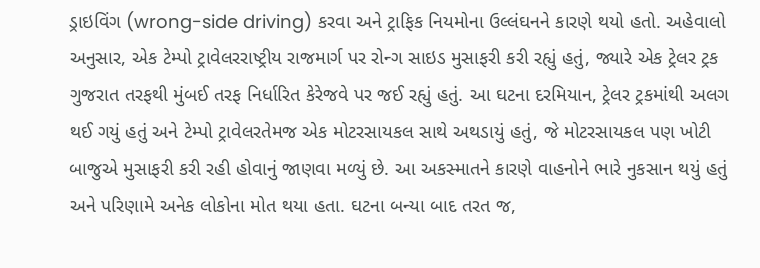ડ્રાઇવિંગ (wrong-side driving) કરવા અને ટ્રાફિક નિયમોના ઉલ્લંઘનને કારણે થયો હતો. અહેવાલો અનુસાર, એક ટેમ્પો ટ્રાવેલરરાષ્ટ્રીય રાજમાર્ગ પર રોન્ગ સાઇડ મુસાફરી કરી રહ્યું હતું, જ્યારે એક ટ્રેલર ટ્રક ગુજરાત તરફથી મુંબઈ તરફ નિર્ધારિત કેરેજવે પર જઈ રહ્યું હતું. આ ઘટના દરમિયાન, ટ્રેલર ટ્રકમાંથી અલગ થઈ ગયું હતું અને ટેમ્પો ટ્રાવેલરતેમજ એક મોટરસાયકલ સાથે અથડાયું હતું, જે મોટરસાયકલ પણ ખોટી બાજુએ મુસાફરી કરી રહી હોવાનું જાણવા મળ્યું છે. આ અકસ્માતને કારણે વાહનોને ભારે નુકસાન થયું હતું અને પરિણામે અનેક લોકોના મોત થયા હતા. ઘટના બન્યા બાદ તરત જ,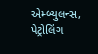એમ્બ્યુલન્સ, પેટ્રોલિંગ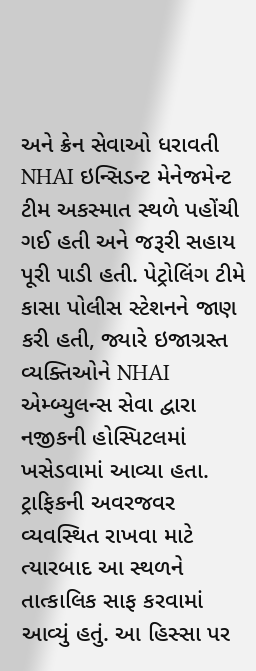અને ક્રેન સેવાઓ ધરાવતી NHAI ઇન્સિડન્ટ મેનેજમેન્ટ ટીમ અકસ્માત સ્થળે પહોંચી ગઈ હતી અને જરૂરી સહાય પૂરી પાડી હતી. પેટ્રોલિંગ ટીમે કાસા પોલીસ સ્ટેશનને જાણ કરી હતી, જ્યારે ઇજાગ્રસ્ત વ્યક્તિઓને NHAI એમ્બ્યુલન્સ સેવા દ્વારા નજીકની હોસ્પિટલમાં ખસેડવામાં આવ્યા હતા. ટ્રાફિકની અવરજવર વ્યવસ્થિત રાખવા માટે ત્યારબાદ આ સ્થળને તાત્કાલિક સાફ કરવામાં આવ્યું હતું. આ હિસ્સા પર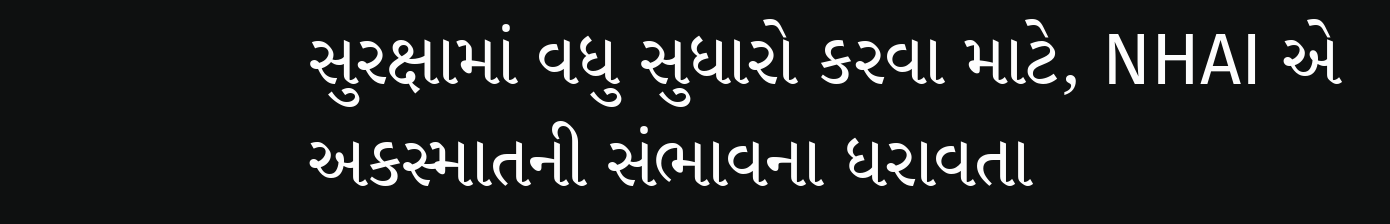સુરક્ષામાં વધુ સુધારો કરવા માટે, NHAI એ અકસ્માતની સંભાવના ધરાવતા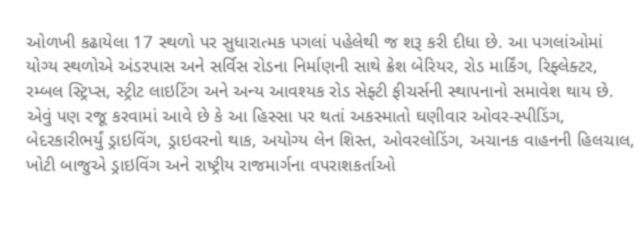ઓળખી કઢાયેલા 17 સ્થળો પર સુધારાત્મક પગલાં પહેલેથી જ શરૂ કરી દીધા છે. આ પગલાંઓમાં યોગ્ય સ્થળોએ અંડરપાસ અને સર્વિસ રોડના નિર્માણની સાથે ક્રેશ બેરિયર, રોડ માર્કિંગ, રિફ્લેક્ટર, રમ્બલ સ્ટ્રિપ્સ, સ્ટ્રીટ લાઇટિંગ અને અન્ય આવશ્યક રોડ સેફ્ટી ફીચર્સની સ્થાપનાનો સમાવેશ થાય છે. એવું પણ રજૂ કરવામાં આવે છે કે આ હિસ્સા પર થતાં અકસ્માતો ઘણીવાર ઓવર-સ્પીડિંગ, બેદરકારીભર્યું ડ્રાઇવિંગ, ડ્રાઇવરનો થાક, અયોગ્ય લેન શિસ્ત, ઓવરલોડિંગ, અચાનક વાહનની હિલચાલ, ખોટી બાજુએ ડ્રાઇવિંગ અને રાષ્ટ્રીય રાજમાર્ગના વપરાશકર્તાઓ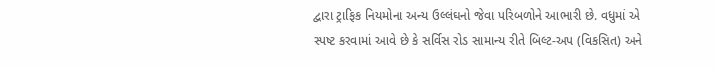દ્વારા ટ્રાફિક નિયમોના અન્ય ઉલ્લંઘનો જેવા પરિબળોને આભારી છે. વધુમાં એ સ્પષ્ટ કરવામાં આવે છે કે સર્વિસ રોડ સામાન્ય રીતે બિલ્ટ-અપ (વિકસિત) અને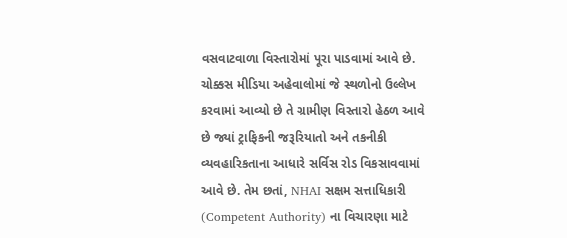વસવાટવાળા વિસ્તારોમાં પૂરા પાડવામાં આવે છે. ચોક્કસ મીડિયા અહેવાલોમાં જે સ્થળોનો ઉલ્લેખ કરવામાં આવ્યો છે તે ગ્રામીણ વિસ્તારો હેઠળ આવે છે જ્યાં ટ્રાફિકની જરૂરિયાતો અને તકનીકી વ્યવહારિકતાના આધારે સર્વિસ રોડ વિકસાવવામાં આવે છે. તેમ છતાં, NHAI સક્ષમ સત્તાધિકારી (Competent Authority) ના વિચારણા માટે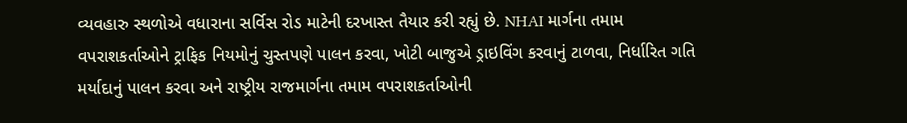વ્યવહારુ સ્થળોએ વધારાના સર્વિસ રોડ માટેની દરખાસ્ત તૈયાર કરી રહ્યું છે. NHAI માર્ગના તમામ વપરાશકર્તાઓને ટ્રાફિક નિયમોનું ચુસ્તપણે પાલન કરવા, ખોટી બાજુએ ડ્રાઇવિંગ કરવાનું ટાળવા, નિર્ધારિત ગતિ મર્યાદાનું પાલન કરવા અને રાષ્ટ્રીય રાજમાર્ગના તમામ વપરાશકર્તાઓની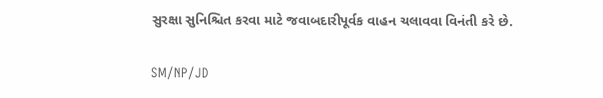સુરક્ષા સુનિશ્ચિત કરવા માટે જવાબદારીપૂર્વક વાહન ચલાવવા વિનંતી કરે છે.

SM/NP/JD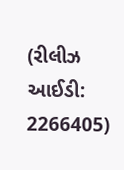(રીલીઝ આઈડી: 2266405)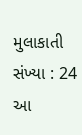મુલાકાતી સંખ્યા : 24
આ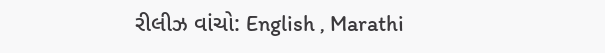રીલીઝ વાંચો: English , Marathi